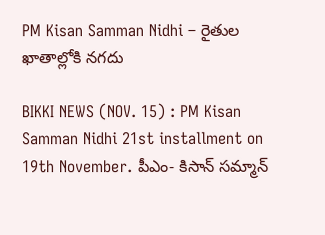PM Kisan Samman Nidhi – రైతుల ఖాతాల్లోకి నగదు

BIKKI NEWS (NOV. 15) : PM Kisan Samman Nidhi 21st installment on 19th November. పీఎం- కిసాన్ సమ్మాన్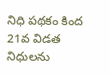నిధి పథకం కింద 21వ విడత నిధులను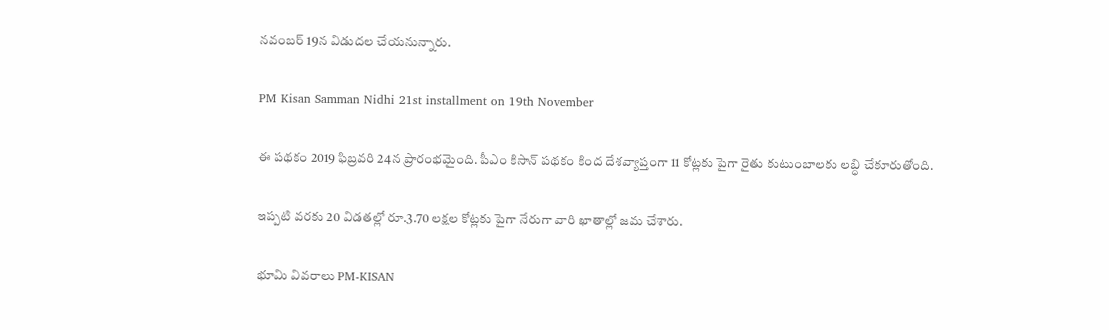నవంబర్ 19న విడుదల చేయనున్నారు.

PM Kisan Samman Nidhi 21st installment on 19th November

ఈ పథకం 2019 ఫిబ్రవరి 24న ప్రారంభమైంది. పీఎం కిసాన్ పథకం కింద దేశవ్యాప్తంగా 11 కోట్లకు పైగా రైతు కుటుంబాలకు లబ్ధి చేకూరుతోంది.

ఇప్పటి వరకు 20 విడతల్లో రూ.3.70 లక్షల కోట్లకు పైగా నేరుగా వారి ఖాతాల్లో జమ చేశారు.

భూమి వివరాలు PM-KISAN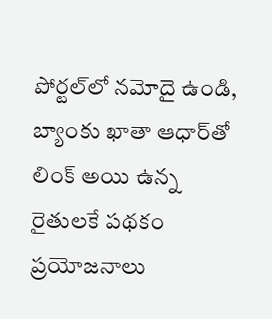పోర్టల్‌లో నమోదై ఉండి, బ్యాంకు ఖాతా ఆధార్‌తో లింక్ అయి ఉన్న రైతులకే పథకం ప్రయోజనాలు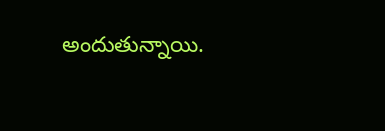అందుతున్నాయి.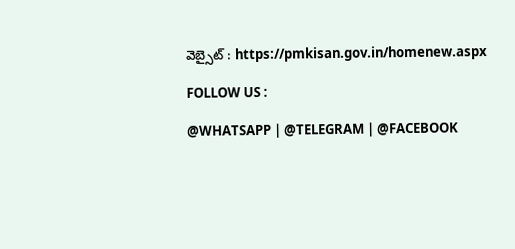వెబ్సైట్ : https://pmkisan.gov.in/homenew.aspx

FOLLOW US :

@WHATSAPP | @TELEGRAM | @FACEBOOK